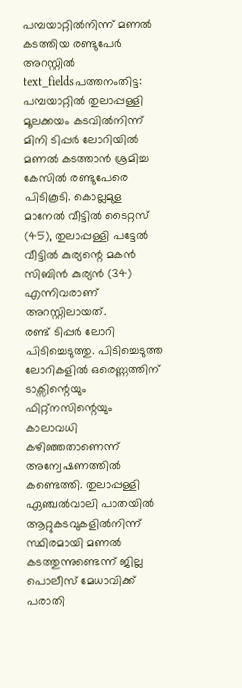പമ്പയാറ്റിൽനിന്ന് മണൽ കടത്തിയ രണ്ടുപേർ അറസ്റ്റിൽ
text_fieldsപത്തനംതിട്ട: പമ്പയാറ്റിൽ തുലാപ്പള്ളി മൂലക്കയം കടവിൽനിന്ന് മിനി ടിപ്പർ ലോറിയിൽ മണൽ കടത്താൻ ശ്രമിച്ച കേസിൽ രണ്ടുപേരെ പിടികൂടി. കൊല്ലമുള മാനേൽ വീട്ടിൽ ടൈറ്റസ് (45), തുലാപ്പള്ളി പട്ടേൽ വീട്ടിൽ കുര്യന്റെ മകൻ സിബിൻ കുര്യൻ (34) എന്നിവരാണ് അറസ്റ്റിലായത്.
രണ്ട് ടിപ്പർ ലോറി പിടിച്ചെടുത്തു. പിടിച്ചെടുത്ത ലോറികളിൽ ഒരെണ്ണത്തിന് ടാക്സിന്റെയും ഫിറ്റ്നസിന്റെയും കാലാവധി കഴിഞ്ഞതാണെന്ന് അന്വേഷണത്തിൽ കണ്ടെത്തി. തുലാപ്പള്ളി ഏഞ്ചൽവാലി പാതയിൽ ആറ്റുകടവുകളിൽനിന്ന് സ്ഥിരമായി മണൽ കടത്തുന്നുണ്ടെന്ന് ജില്ല പൊലീസ് മേധാവിക്ക് പരാതി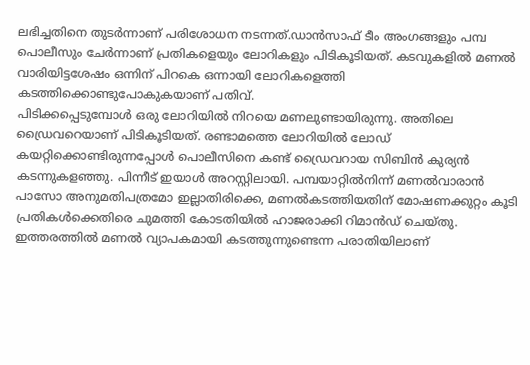ലഭിച്ചതിനെ തുടർന്നാണ് പരിശോധന നടന്നത്.ഡാൻസാഫ് ടീം അംഗങ്ങളും പമ്പ പൊലീസും ചേർന്നാണ് പ്രതികളെയും ലോറികളും പിടികൂടിയത്. കടവുകളിൽ മണൽ വാരിയിട്ടശേഷം ഒന്നിന് പിറകെ ഒന്നായി ലോറികളെത്തി കടത്തിക്കൊണ്ടുപോകുകയാണ് പതിവ്.
പിടിക്കപ്പെടുമ്പോൾ ഒരു ലോറിയിൽ നിറയെ മണലുണ്ടായിരുന്നു. അതിലെ ഡ്രൈവറെയാണ് പിടികൂടിയത്. രണ്ടാമത്തെ ലോറിയിൽ ലോഡ് കയറ്റിക്കൊണ്ടിരുന്നപ്പോൾ പൊലീസിനെ കണ്ട് ഡ്രൈവറായ സിബിൻ കുര്യൻ കടന്നുകളഞ്ഞു. പിന്നീട് ഇയാൾ അറസ്റ്റിലായി. പമ്പയാറ്റിൽനിന്ന് മണൽവാരാൻ പാസോ അനുമതിപത്രമോ ഇല്ലാതിരിക്കെ, മണൽകടത്തിയതിന് മോഷണക്കുറ്റം കൂടി പ്രതികൾക്കെതിരെ ചുമത്തി കോടതിയിൽ ഹാജരാക്കി റിമാൻഡ് ചെയ്തു.
ഇത്തരത്തിൽ മണൽ വ്യാപകമായി കടത്തുന്നുണ്ടെന്ന പരാതിയിലാണ്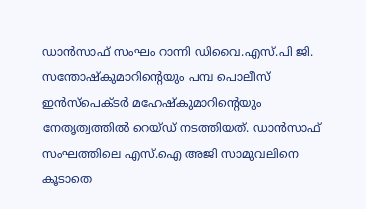ഡാൻസാഫ് സംഘം റാന്നി ഡിവൈ.എസ്.പി ജി. സന്തോഷ്കുമാറിന്റെയും പമ്പ പൊലീസ് ഇൻസ്പെക്ടർ മഹേഷ്കുമാറിന്റെയും നേതൃത്വത്തിൽ റെയ്ഡ് നടത്തിയത്. ഡാൻസാഫ് സംഘത്തിലെ എസ്.ഐ അജി സാമുവലിനെ കൂടാതെ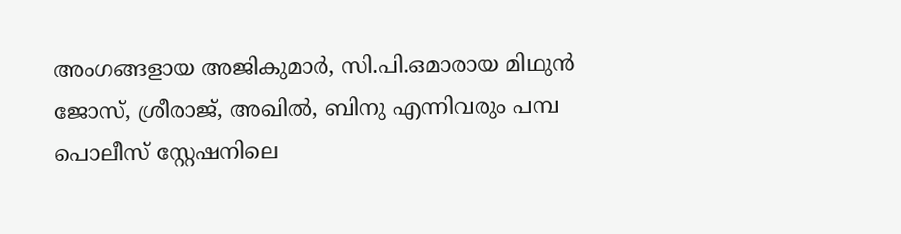അംഗങ്ങളായ അജികുമാർ, സി.പി.ഒമാരായ മിഥുൻ ജോസ്, ശ്രീരാജ്, അഖിൽ, ബിനു എന്നിവരും പമ്പ പൊലീസ് സ്റ്റേഷനിലെ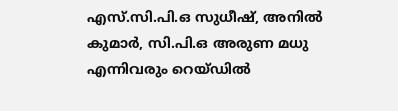എസ്.സി.പി.ഒ സുധീഷ്, അനിൽ കുമാർ, സി.പി.ഒ അരുണ മധു എന്നിവരും റെയ്ഡിൽ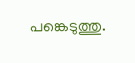പങ്കെടുത്തു.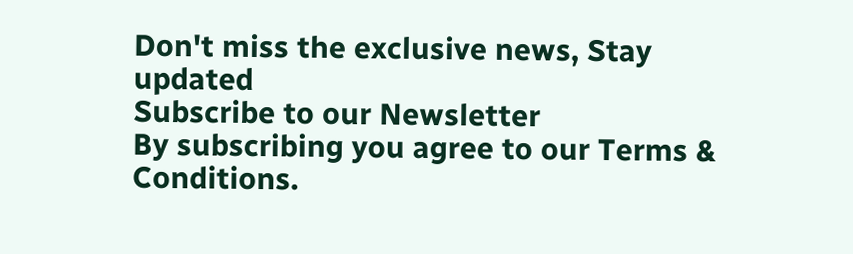Don't miss the exclusive news, Stay updated
Subscribe to our Newsletter
By subscribing you agree to our Terms & Conditions.